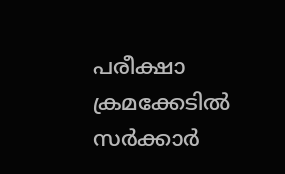പരീക്ഷാ ക്രമക്കേടില്‍ സര്‍ക്കാര്‍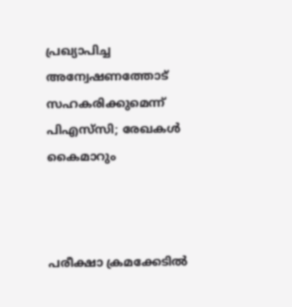പ്രഖ്യാപിച്ച അന്വേഷണത്തോട് സഹകരിക്കുമെന്ന് പിഎസ്‌സി; രേഖകള്‍ കൈമാറും



പരീക്ഷാ ക്രമക്കേടില്‍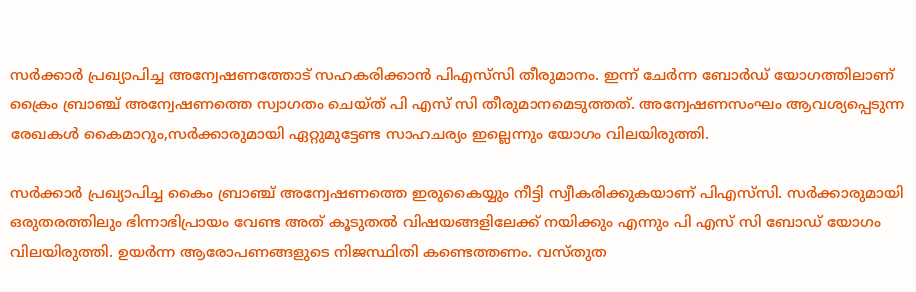സര്‍ക്കാര്‍ പ്രഖ്യാപിച്ച അന്വേഷണത്തോട് സഹകരിക്കാന്‍ പിഎസ്‌സി തീരുമാനം. ഇന്ന് ചേര്‍ന്ന ബോര്‍ഡ് യോഗത്തിലാണ് ക്രൈം ബ്രാഞ്ച് അന്വേഷണത്തെ സ്വാഗതം ചെയ്ത് പി എസ് സി തീരുമാനമെടുത്തത്. അന്വേഷണസംഘം ആവശ്യപ്പെടുന്ന രേഖകള്‍ കൈമാറും,സര്‍ക്കാരുമായി ഏറ്റുമുട്ടേണ്ട സാഹചര്യം ഇല്ലെന്നും യോഗം വിലയിരുത്തി.

സര്‍ക്കാര്‍ പ്രഖ്യാപിച്ച കൈം ബ്രാഞ്ച് അന്വേഷണത്തെ ഇരുകൈയ്യും നീട്ടി സ്വീകരിക്കുകയാണ് പിഎസ്‌സി. സര്‍ക്കാരുമായി ഒരുതരത്തിലും ഭിന്നാഭിപ്രായം വേണ്ട അത് കൂടുതല്‍ വിഷയങ്ങളിലേക്ക് നയിക്കും എന്നും പി എസ് സി ബോഡ് യോഗം വിലയിരുത്തി. ഉയര്‍ന്ന ആരോപണങ്ങളുടെ നിജസ്ഥിതി കണ്ടെത്തണം. വസ്തുത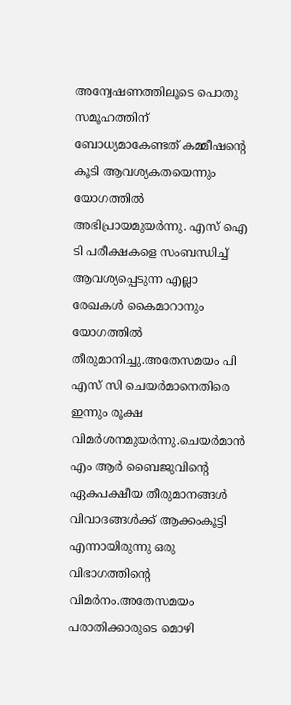അന്വേഷണത്തിലൂടെ പൊതു സമൂഹത്തിന് ബോധ്യമാകേണ്ടത് കമ്മീഷന്റെ കൂടി ആവശ്യകതയെന്നും യോഗത്തില്‍ അഭിപ്രായമുയര്‍ന്നു. എസ് ഐ ടി പരീക്ഷകളെ സംബന്ധിച്ച് ആവശ്യപ്പെടുന്ന എല്ലാ രേഖകള്‍ കൈമാറാനും യോഗത്തില്‍ തീരുമാനിച്ചു.അതേസമയം പി എസ് സി ചെയര്‍മാനെതിരെ ഇന്നും രൂക്ഷ വിമര്‍ശനമുയര്‍ന്നു.ചെയര്‍മാന്‍ എം ആര്‍ ബൈജുവിന്റെ ഏകപക്ഷീയ തീരുമാനങ്ങള്‍ വിവാദങ്ങള്‍ക്ക് ആക്കംകൂട്ടി എന്നായിരുന്നു ഒരു വിഭാഗത്തിന്റെ വിമര്‍നം.അതേസമയം പരാതിക്കാരുടെ മൊഴി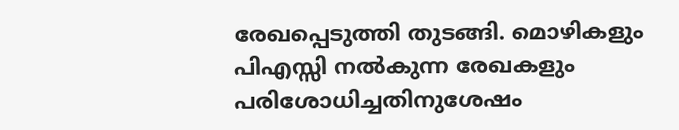രേഖപ്പെടുത്തി തുടങ്ങി. മൊഴികളും പിഎസ്സി നല്‍കുന്ന രേഖകളും പരിശോധിച്ചതിനുശേഷം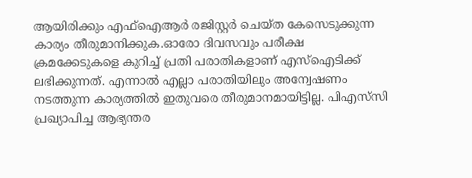ആയിരിക്കും എഫ്‌ഐആര്‍ രജിസ്റ്റര്‍ ചെയ്ത കേസെടുക്കുന്ന കാര്യം തീരുമാനിക്കുക.ഓരോ ദിവസവും പരീക്ഷ ക്രമക്കേടുകളെ കുറിച്ച് പ്രതി പരാതികളാണ് എസ്‌ഐടിക്ക് ലഭിക്കുന്നത്. എന്നാല്‍ എല്ലാ പരാതിയിലും അന്വേഷണം നടത്തുന്ന കാര്യത്തില്‍ ഇതുവരെ തീരുമാനമായിട്ടില്ല. പിഎസ്‌സി പ്രഖ്യാപിച്ച ആഭ്യന്തര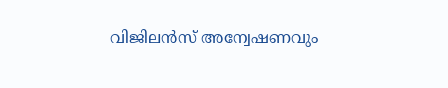വിജിലന്‍സ് അന്വേഷണവും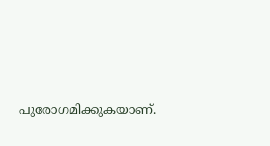പുരോഗമിക്കുകയാണ്.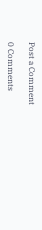Post a Comment

0 Comments